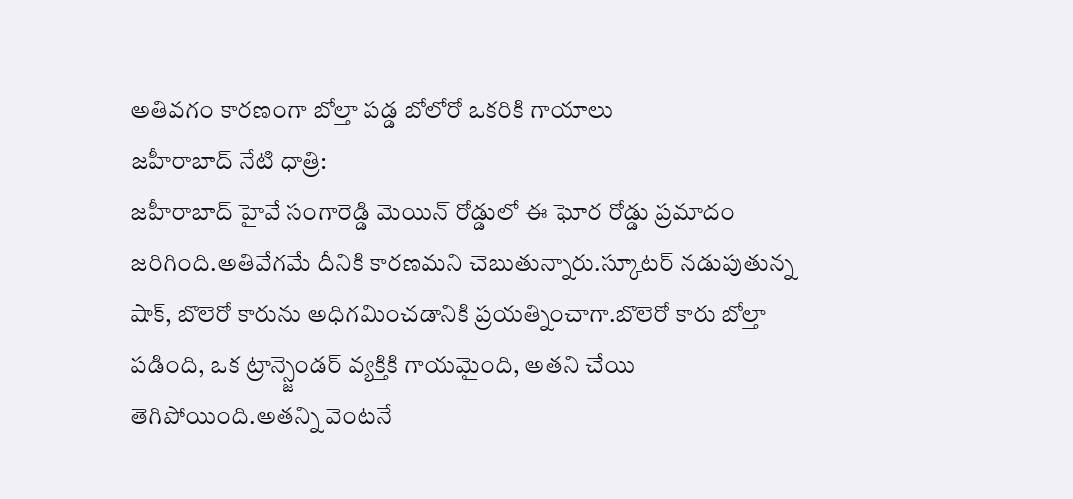అతివగం కారణంగా బోల్తా పడ్డ బోలోరో ఒకరికి గాయాలు
జహీరాబాద్ నేటి ధాత్రి:
జహీరాబాద్ హైవే సంగారెడ్డి మెయిన్ రోడ్డులో ఈ ఘోర రోడ్డు ప్రమాదం జరిగింది.అతివేగమే దీనికి కారణమని చెబుతున్నారు.స్కూటర్ నడుపుతున్న షాక్, బొలెరో కారును అధిగమించడానికి ప్రయత్నించాగా.బొలెరో కారు బోల్తా పడింది, ఒక ట్రాన్స్జెండర్ వ్యక్తికి గాయమైంది, అతని చేయి తెగిపోయింది.అతన్ని వెంటనే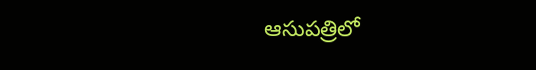ఆసుపత్రిలో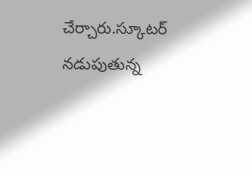చేర్చారు.స్కూటర్ నడుపుతున్న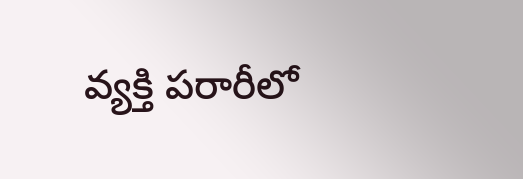వ్యక్తి పరారీలో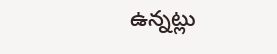ఉన్నట్లు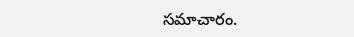సమాచారం.